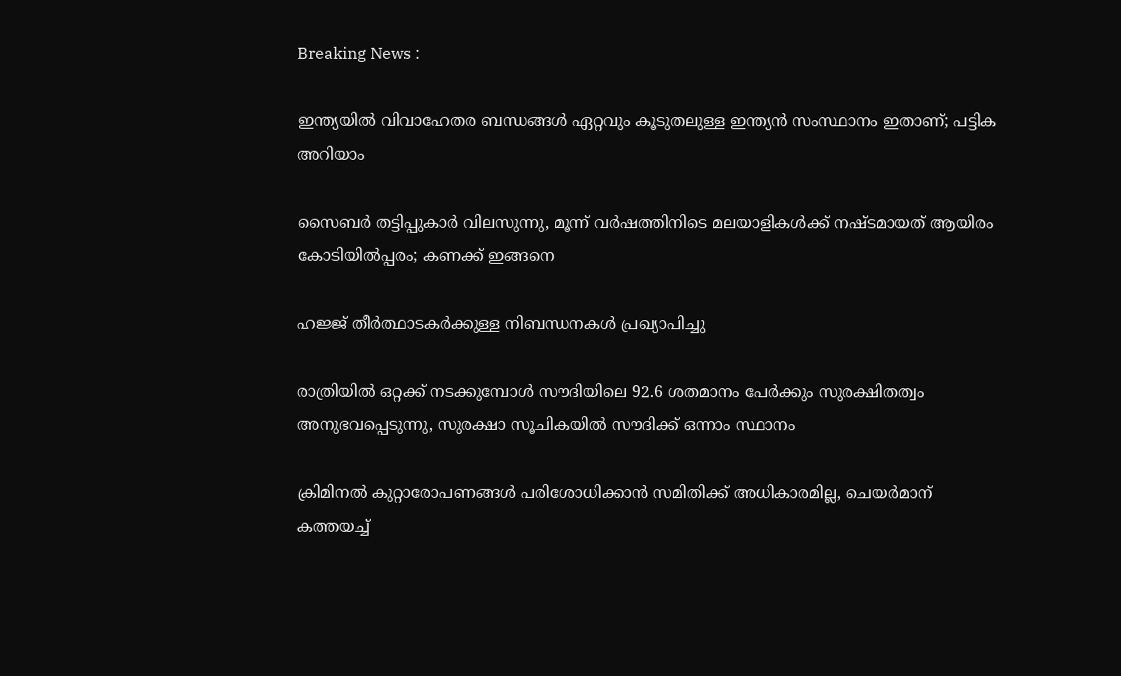Breaking News :

ഇന്ത്യയില്‍ വിവാഹേതര ബന്ധങ്ങള്‍ ഏറ്റവും കൂടുതലുള്ള ഇന്ത്യന്‍ സംസ്ഥാനം ഇതാണ്; പട്ടിക അറിയാം

സൈബര്‍ തട്ടിപ്പുകാര്‍ വിലസുന്നു, മൂന്ന് വര്‍ഷത്തിനിടെ മലയാളികള്‍ക്ക് നഷ്ടമായത് ആയിരം കോടിയില്‍പ്പരം; കണക്ക് ഇങ്ങനെ

ഹജ്ജ് തീർത്ഥാടകർക്കുള്ള നിബന്ധനകൾ പ്രഖ്യാപിച്ചു

രാത്രിയിൽ ഒറ്റക്ക് നടക്കുമ്പോൾ സൗദിയിലെ 92.6 ശതമാനം പേർക്കും സുരക്ഷിതത്വം അനുഭവപ്പെടുന്നു, സുരക്ഷാ സൂചികയിൽ സൗദിക്ക് ഒന്നാം സ്ഥാനം

ക്രിമിനല്‍ കുറ്റാരോപണങ്ങള്‍ പരിശോധിക്കാന്‍ സമിതിക്ക്‌ അധികാരമില്ല, ചെയര്‍മാന്‌ കത്തയച്ച്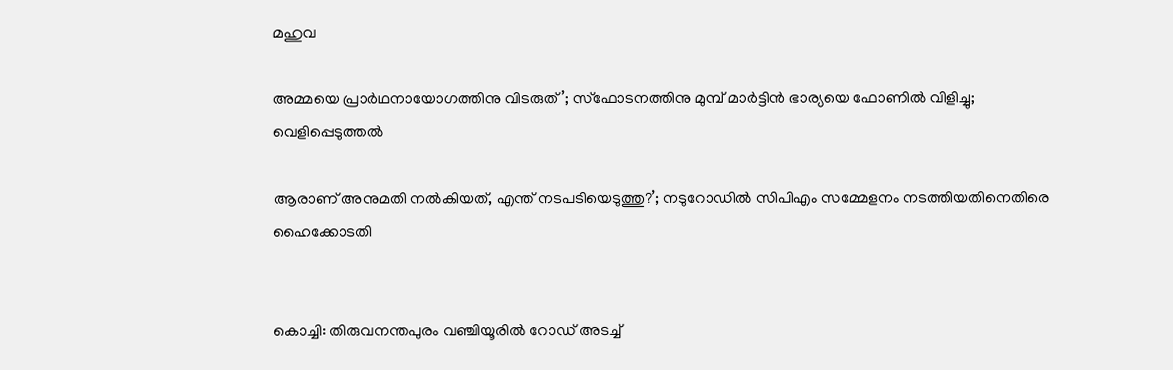മഹുവ

അമ്മയെ പ്രാര്‍ഥനായോഗത്തിനു വിടരുത്’; സ്‌ഫോടനത്തിനു മുമ്പ് മാര്‍ട്ടിന്‍ ഭാര്യയെ ഫോണില്‍ വിളിച്ചു; വെളിപ്പെടുത്തല്‍

ആരാണ് അനുമതി നൽകിയത്, എന്ത് നടപടിയെടുത്തു?’; നടുറോഡിൽ സിപിഎം സമ്മേളനം നടത്തിയതിനെതിരെ ഹൈക്കോടതി


കൊച്ചി: തിരുവനന്തപുരം വഞ്ചിയൂരില്‍ റോഡ് അടച്ച്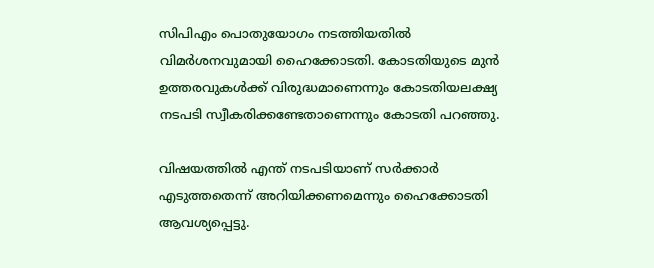സിപിഎം പൊതുയോഗം നടത്തിയതില്‍ വിമര്‍ശനവുമായി ഹൈക്കോടതി. കോടതിയുടെ മുന്‍ ഉത്തരവുകള്‍ക്ക് വിരുദ്ധമാണെന്നും കോടതിയലക്ഷ്യ നടപടി സ്വീകരിക്കണ്ടേതാണെന്നും കോടതി പറഞ്ഞു.

വിഷയത്തില്‍ എന്ത് നടപടിയാണ് സര്‍ക്കാര്‍ എടുത്തതെന്ന് അറിയിക്കണമെന്നും ഹൈക്കോടതി ആവശ്യപ്പെട്ടു.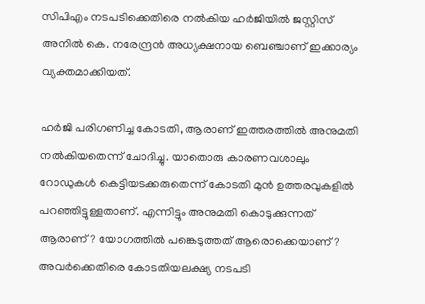സിപിഎം നടപടിക്കെതിരെ നല്‍കിയ ഹര്‍ജിയില്‍ ജസ്റ്റിസ് അനില്‍ കെ. നരേന്ദ്രന്‍ അധ്യക്ഷനായ ബെഞ്ചാണ് ഇക്കാര്യം വ്യക്തമാക്കിയത്.

ഹര്‍ജി പരിഗണിച്ച കോടതി, ആരാണ് ഇത്തരത്തില്‍ അനുമതി നല്‍കിയതെന്ന് ചോദിച്ചു. യാതൊരു കാരണവശാലും റോഡുകള്‍ കെട്ടിയടക്കരുതെന്ന് കോടതി മുന്‍ ഉത്തരവുകളില്‍ പറഞ്ഞിട്ടുള്ളതാണ്. എന്നിട്ടും അനുമതി കൊടുക്കുന്നത് ആരാണ്? യോഗത്തില്‍ പങ്കെടുത്തത് ആരൊക്കെയാണ്? അവര്‍ക്കെതിരെ കോടതിയലക്ഷ്യ നടപടി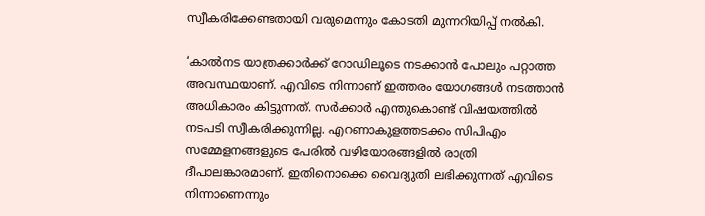സ്വീകരിക്കേണ്ടതായി വരുമെന്നും കോടതി മുന്നറിയിപ്പ് നല്‍കി.

‘കാല്‍നട യാത്രക്കാര്‍ക്ക് റോഡിലൂടെ നടക്കാന്‍ പോലും പറ്റാത്ത അവസ്ഥയാണ്. എവിടെ നിന്നാണ് ഇത്തരം യോഗങ്ങള്‍ നടത്താന്‍ അധികാരം കിട്ടുന്നത്. സര്‍ക്കാര്‍ എന്തുകൊണ്ട് വിഷയത്തില്‍ നടപടി സ്വീകരിക്കുന്നില്ല. എറണാകുളത്തടക്കം സിപിഎം സമ്മേളനങ്ങളുടെ പേരില്‍ വഴിയോരങ്ങളില്‍ രാത്രി ദീപാലങ്കാരമാണ്. ഇതിനൊക്കെ വൈദ്യുതി ലഭിക്കുന്നത് എവിടെ നിന്നാണെന്നും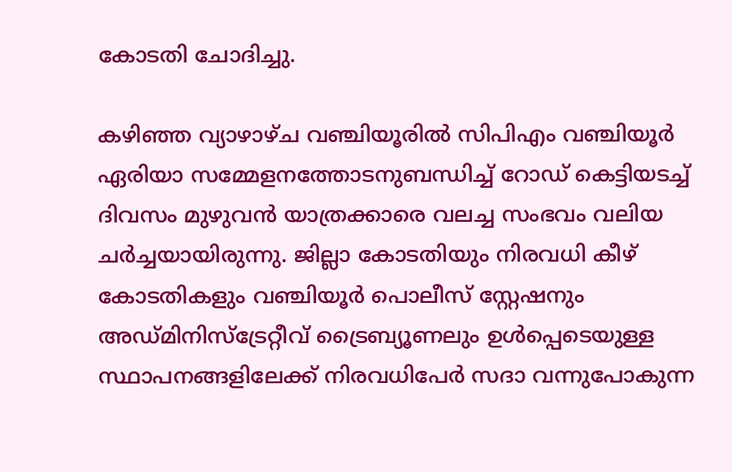കോടതി ചോദിച്ചു.

കഴിഞ്ഞ വ്യാഴാഴ്ച വഞ്ചിയൂരില്‍ സിപിഎം വഞ്ചിയൂര്‍ ഏരിയാ സമ്മേളനത്തോടനുബന്ധിച്ച് റോഡ് കെട്ടിയടച്ച് ദിവസം മുഴുവന്‍ യാത്രക്കാരെ വലച്ച സംഭവം വലിയ ചര്‍ച്ചയായിരുന്നു. ജില്ലാ കോടതിയും നിരവധി കീഴ് കോടതികളും വഞ്ചിയൂര്‍ പൊലീസ് സ്റ്റേഷനും അഡ്മിനിസ്ട്രേറ്റീവ് ട്രൈബ്യൂണലും ഉള്‍പ്പെടെയുള്ള സ്ഥാപനങ്ങളിലേക്ക് നിരവധിപേര്‍ സദാ വന്നുപോകുന്ന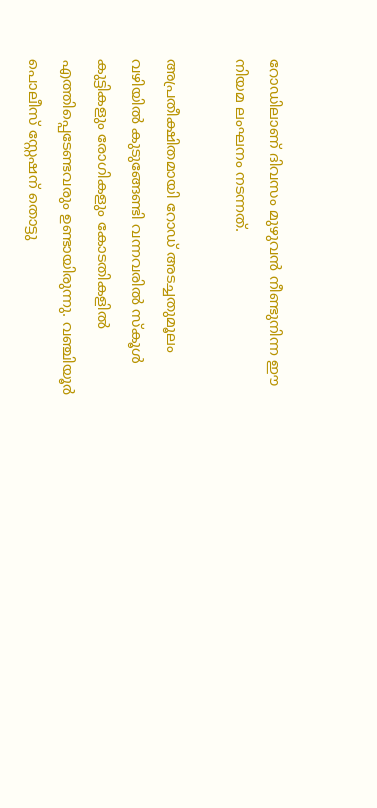റോഡിലാണ് ദിവസം മുഴുവന്‍ നീണ്ടുനിന്ന ഈ നിയമ ലംഘനം നടന്നത്.

അപ്രതീക്ഷിതമായി റോഡ് അടച്ചതുമൂലം വഴിയില്‍ കുടുങ്ങേണ്ടി വന്നവരില്‍ സ്‌കൂള്‍ കുട്ടികളും രോഗികളും കോടതികളില്‍ എത്തിപ്പെടേണ്ടവരും ഉണ്ടായിരുന്നു. വഞ്ചിയൂര്‍ പൊലീസ് സ്റ്റേഷന് തൊട്ടു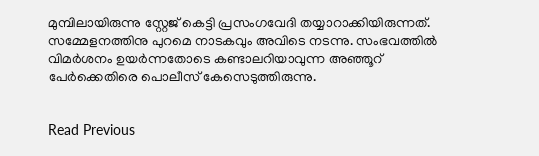മുമ്പിലായിരുന്നു സ്റ്റേജ് കെട്ടി പ്രസംഗവേദി തയ്യാറാക്കിയിരുന്നത്. സമ്മേളനത്തിനു പുറമെ നാടകവും അവിടെ നടന്നു. സംഭവത്തില്‍ വിമര്‍ശനം ഉയര്‍ന്നതോടെ കണ്ടാലറിയാവുന്ന അഞ്ഞൂറ് പേര്‍ക്കെതിരെ പൊലീസ് കേസെടുത്തിരുന്നു.


Read Previous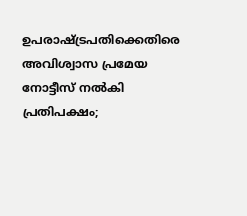ഉപരാഷ്ട്രപതിക്കെതിരെ അവിശ്വാസ പ്രമേയ നോട്ടീസ് നൽകി പ്രതിപക്ഷം;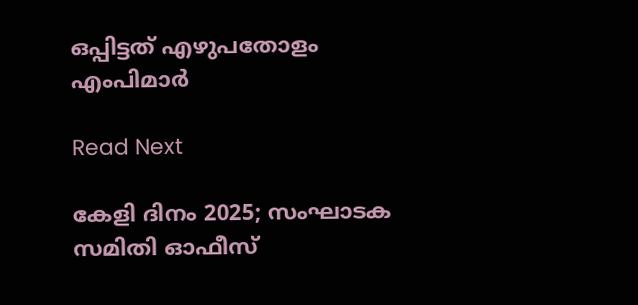ഒപ്പിട്ടത് എഴുപതോളം എംപിമാർ

Read Next

കേളി ദിനം 2025; സംഘാടക സമിതി ഓഫീസ്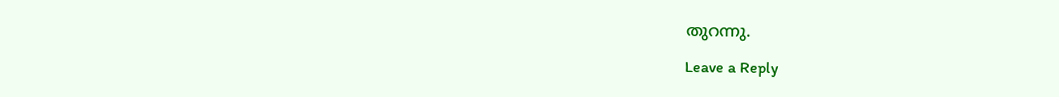തുറന്നു.

Leave a Reply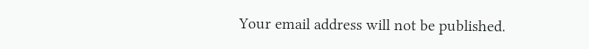Your email address will not be published.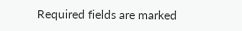Required fields are marked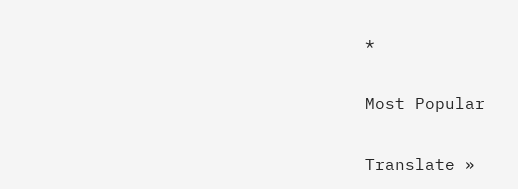*

Most Popular

Translate »